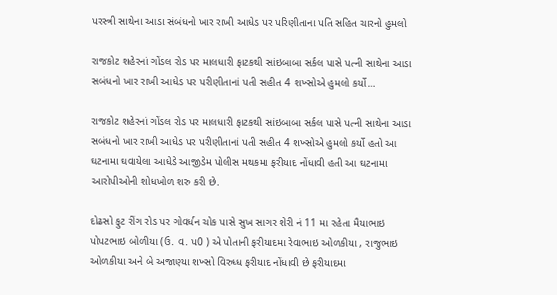પરસ્ત્રી સાથેના આડા સંબંધનો ખાર રાખી આધેડ પર પરિણીતાના પતિ સહિત ચારનો હુમલો

રાજકોટ શહેરનાં ગોંડલ રોડ પર માલધારી ફાટકથી સાંઇબાબા સર્કલ પાસે પત્ની સાથેના આડા સબંધનો ખાર રાખી આધેડ પર પરીણીતાનાં પતી સહીત 4 શખ્સોએ હુમલો કર્યો…

રાજકોટ શહેરનાં ગોંડલ રોડ પર માલધારી ફાટકથી સાંઇબાબા સર્કલ પાસે પત્ની સાથેના આડા સબંધનો ખાર રાખી આધેડ પર પરીણીતાનાં પતી સહીત 4 શખ્સોએ હુમલો કર્યો હતો આ ઘટનામા ઘવાયેલા આધેડે આજીડેમ પોલીસ મથકમા ફરીયાદ નોંધાવી હતી આ ઘટનામા આરોપીઓની શોધખોળ શરુ કરી છે.

દોઢસો ફુટ રીંગ રોડ પર ગોવર્ધન ચોક પાસે સુખ સાગર શેરી નં 11 મા રહેતા મૈયાભાઇ પોપટભાઇ બોળીયા (ઉ. વ. પ0 ) એ પોતાની ફરીયાદમા રેવાભાઇ ઓળકીયા , રાજુભાઇ ઓળકીયા અને બે અજાણ્યા શખ્સો વિરુધ્ધ ફરીયાદ નોંધાવી છે ફરીયાદમા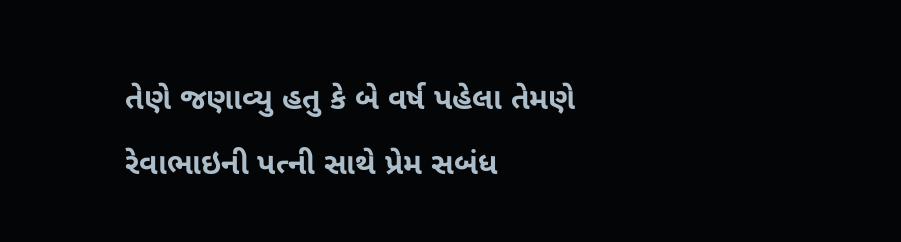તેણે જણાવ્યુ હતુ કે બે વર્ષ પહેલા તેમણે રેવાભાઇની પત્ની સાથે પ્રેમ સબંધ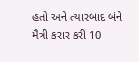હતો અને ત્યારબાદ બંને મૈત્રી કરાર કરી 10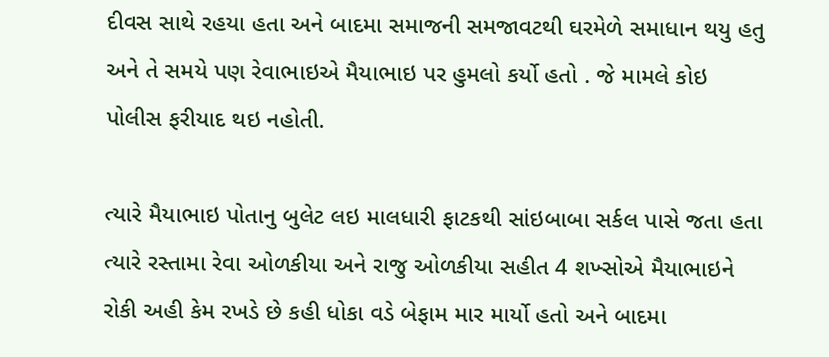દીવસ સાથે રહયા હતા અને બાદમા સમાજની સમજાવટથી ઘરમેળે સમાધાન થયુ હતુ અને તે સમયે પણ રેવાભાઇએ મૈયાભાઇ પર હુમલો કર્યો હતો . જે મામલે કોઇ પોલીસ ફરીયાદ થઇ નહોતી.

ત્યારે મૈયાભાઇ પોતાનુ બુલેટ લઇ માલધારી ફાટકથી સાંઇબાબા સર્કલ પાસે જતા હતા ત્યારે રસ્તામા રેવા ઓળકીયા અને રાજુ ઓળકીયા સહીત 4 શખ્સોએ મૈયાભાઇને રોકી અહી કેમ રખડે છે કહી ધોકા વડે બેફામ માર માર્યો હતો અને બાદમા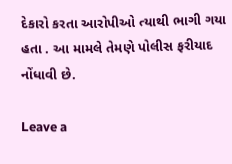દેકારો કરતા આરોપીઓ ત્યાથી ભાગી ગયા હતા . આ મામલે તેમણે પોલીસ ફરીયાદ નોંધાવી છે.

Leave a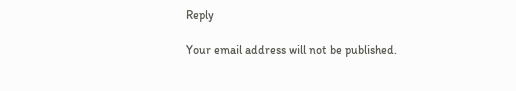Reply

Your email address will not be published.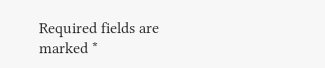Required fields are marked *